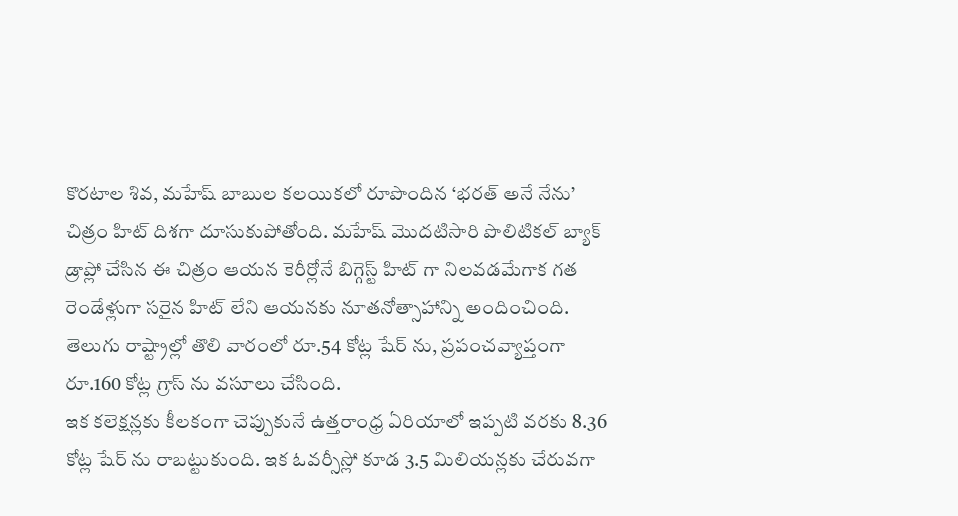కొరటాల శివ, మహేష్ బాబుల కలయికలో రూపొందిన ‘భరత్ అనే నేను’ చిత్రం హిట్ దిశగా దూసుకుపోతోంది. మహేష్ మొదటిసారి పొలిటికల్ బ్యాక్ డ్రాప్లో చేసిన ఈ చిత్రం ఆయన కెరీర్లోనే బిగ్గెస్ట్ హిట్ గా నిలవడమేగాక గత రెండేళ్లుగా సరైన హిట్ లేని ఆయనకు నూతనోత్సాహాన్ని అందించింది. తెలుగు రాష్ట్రాల్లో తొలి వారంలో రూ.54 కోట్ల షేర్ ను, ప్రపంచవ్యాప్తంగా రూ.160 కోట్ల గ్రాస్ ను వసూలు చేసింది.
ఇక కలెక్షన్లకు కీలకంగా చెప్పుకునే ఉత్తరాంధ్ర ఏరియాలో ఇప్పటి వరకు 8.36 కోట్ల షేర్ ను రాబట్టుకుంది. ఇక ఓవర్సీస్లో కూడ 3.5 మిలియన్లకు చేరువగా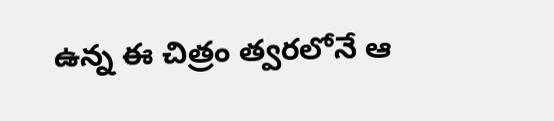ఉన్న ఈ చిత్రం త్వరలోనే ఆ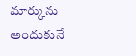మార్కును అందుకునే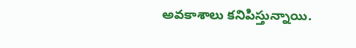అవకాశాలు కనిపిస్తున్నాయి.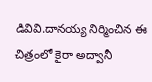డివివి.దానయ్య నిర్మించిన ఈ చిత్రంలో కైరా అద్వానీ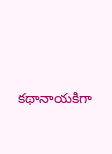కథానాయకిగా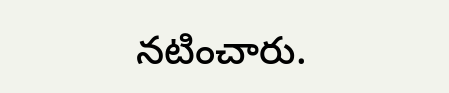నటించారు.